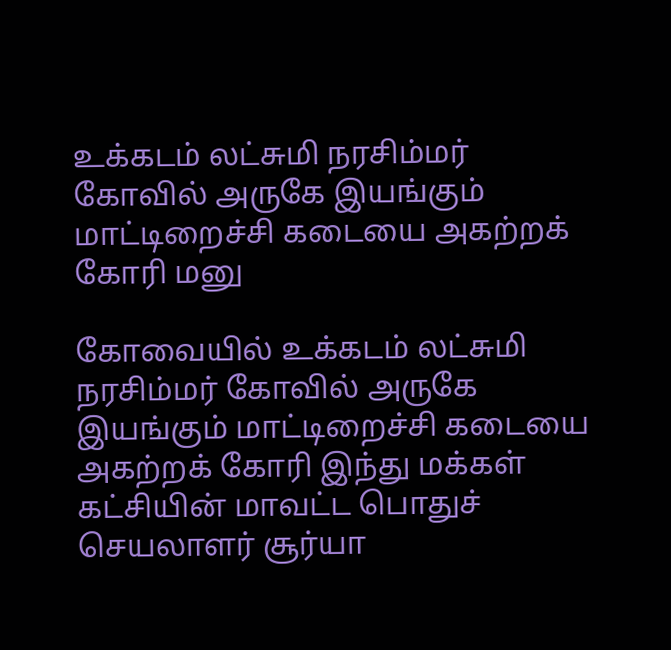உக்கடம் லட்சுமி நரசிம்மர் கோவில் அருகே இயங்கும் மாட்டிறைச்சி கடையை அகற்றக் கோரி மனு

கோவையில் உக்கடம் லட்சுமி நரசிம்மர் கோவில் அருகே இயங்கும் மாட்டிறைச்சி கடையை அகற்றக் கோரி இந்து மக்கள் கட்சியின் மாவட்ட பொதுச் செயலாளர் சூர்யா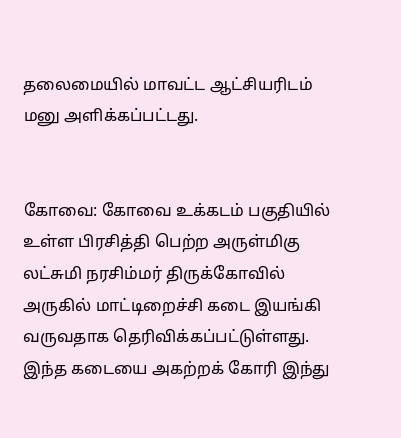தலைமையில் மாவட்ட ஆட்சியரிடம் மனு அளிக்கப்பட்டது.


கோவை: கோவை உக்கடம் பகுதியில் உள்ள பிரசித்தி பெற்ற அருள்மிகு லட்சுமி நரசிம்மர் திருக்கோவில் அருகில் மாட்டிறைச்சி கடை இயங்கி வருவதாக தெரிவிக்கப்பட்டுள்ளது. இந்த கடையை அகற்றக் கோரி இந்து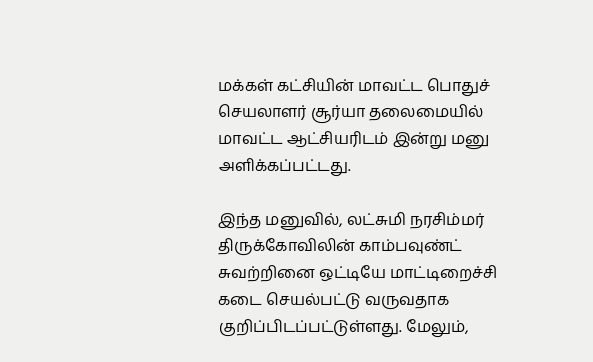மக்கள் கட்சியின் மாவட்ட பொதுச் செயலாளர் சூர்யா தலைமையில் மாவட்ட ஆட்சியரிடம் இன்று மனு அளிக்கப்பட்டது.

இந்த மனுவில், லட்சுமி நரசிம்மர் திருக்கோவிலின் காம்பவுண்ட் சுவற்றினை ஒட்டியே மாட்டிறைச்சி கடை செயல்பட்டு வருவதாக குறிப்பிடப்பட்டுள்ளது. மேலும்,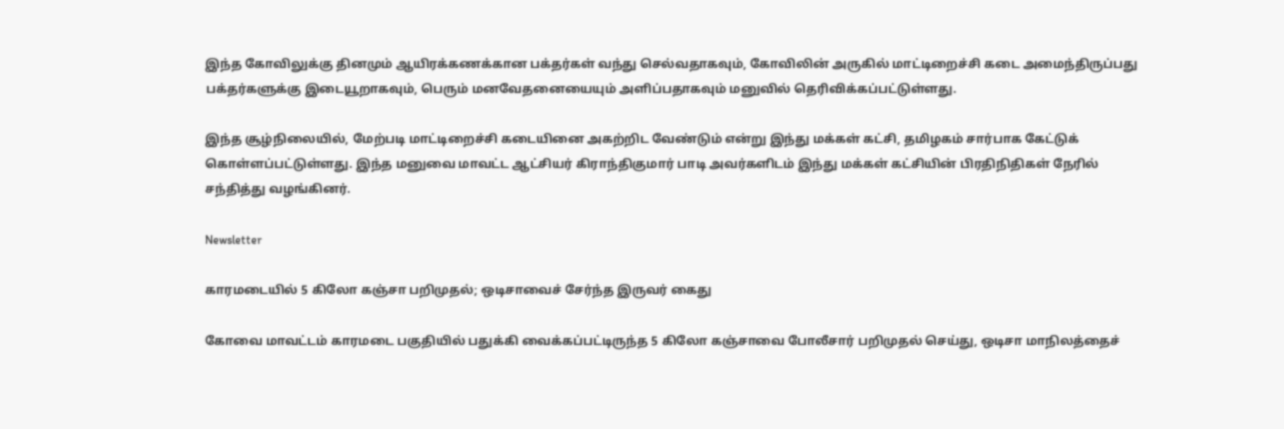இந்த கோவிலுக்கு தினமும் ஆயிரக்கணக்கான பக்தர்கள் வந்து செல்வதாகவும், கோவிலின் அருகில் மாட்டிறைச்சி கடை அமைந்திருப்பது பக்தர்களுக்கு இடையூறாகவும், பெரும் மனவேதனையையும் அளிப்பதாகவும் மனுவில் தெரிவிக்கப்பட்டுள்ளது.

இந்த சூழ்நிலையில், மேற்படி மாட்டிறைச்சி கடையினை அகற்றிட வேண்டும் என்று இந்து மக்கள் கட்சி, தமிழகம் சார்பாக கேட்டுக் கொள்ளப்பட்டுள்ளது. இந்த மனுவை மாவட்ட ஆட்சியர் கிராந்திகுமார் பாடி அவர்களிடம் இந்து மக்கள் கட்சியின் பிரதிநிதிகள் நேரில் சந்தித்து வழங்கினர்.

Newsletter

காரமடையில் 5 கிலோ கஞ்சா பறிமுதல்; ஒடிசாவைச் சேர்ந்த இருவர் கைது

கோவை மாவட்டம் காரமடை பகுதியில் பதுக்கி வைக்கப்பட்டிருந்த 5 கிலோ கஞ்சாவை போலீசார் பறிமுதல் செய்து, ஒடிசா மாநிலத்தைச்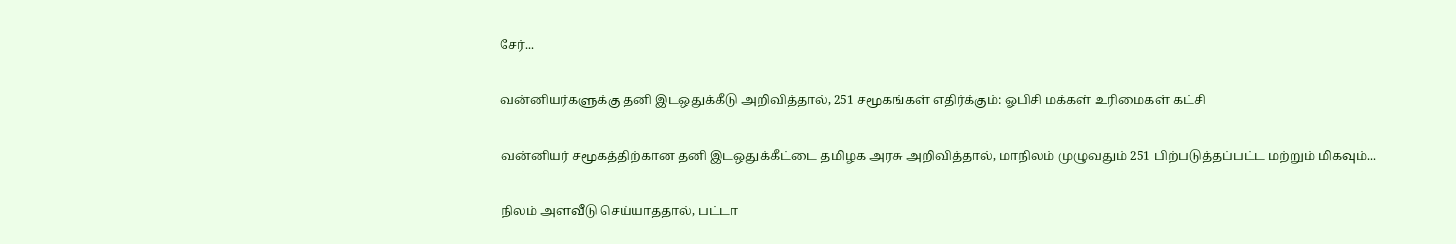சேர்...

வன்னியர்களுக்கு தனி இடஒதுக்கீடு அறிவித்தால், 251 சமூகங்கள் எதிர்க்கும்: ஓபிசி மக்கள் உரிமைகள் கட்சி

வன்னியர் சமூகத்திற்கான தனி இடஒதுக்கீட்டை தமிழக அரசு அறிவித்தால், மாநிலம் முழுவதும் 251 பிற்படுத்தப்பட்ட மற்றும் மிகவும்...

நிலம் அளவீடு செய்யாததால், பட்டா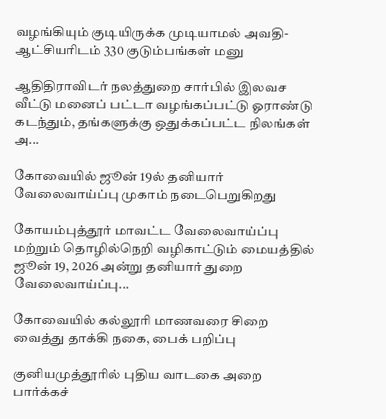வழங்கியும் குடியிருக்க முடியாமல் அவதி- ஆட்சியரிடம் 330 குடும்பங்கள் மனு

ஆதிதிராவிடர் நலத்துறை சார்பில் இலவச வீட்டு மனைப் பட்டா வழங்கப்பட்டு ஓராண்டு கடந்தும், தங்களுக்கு ஒதுக்கப்பட்ட நிலங்கள் அ...

கோவையில் ஜூன் 19ல் தனியார் வேலைவாய்ப்பு முகாம் நடைபெறுகிறது

கோயம்புத்தூர் மாவட்ட வேலைவாய்ப்பு மற்றும் தொழில்நெறி வழிகாட்டும் மையத்தில் ஜூன் 19, 2026 அன்று தனியார் துறை வேலைவாய்ப்பு...

கோவையில் கல்லூரி மாணவரை சிறை வைத்து தாக்கி நகை, பைக் பறிப்பு

குனியமுத்தூரில் புதிய வாடகை அறை பார்க்கச்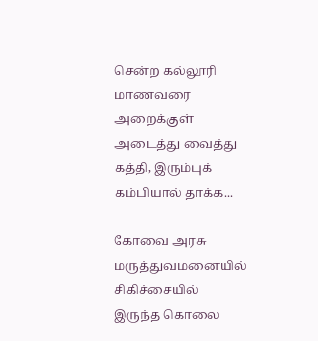சென்ற கல்லூரி மாணவரை அறைக்குள் அடைத்து வைத்து கத்தி, இரும்புக் கம்பியால் தாக்க...

கோவை அரசு மருத்துவமனையில் சிகிச்சையில் இருந்த கொலை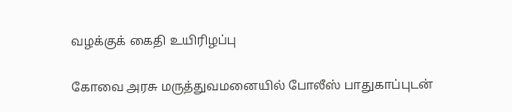வழக்குக் கைதி உயிரிழப்பு

கோவை அரசு மருத்துவமனையில் போலீஸ் பாதுகாப்புடன்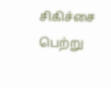சிகிச்சை பெற்று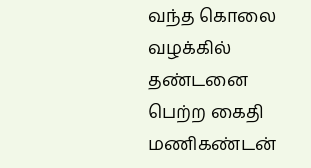வந்த கொலை வழக்கில் தண்டனை பெற்ற கைதி மணிகண்டன்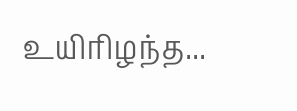உயிரிழந்த...